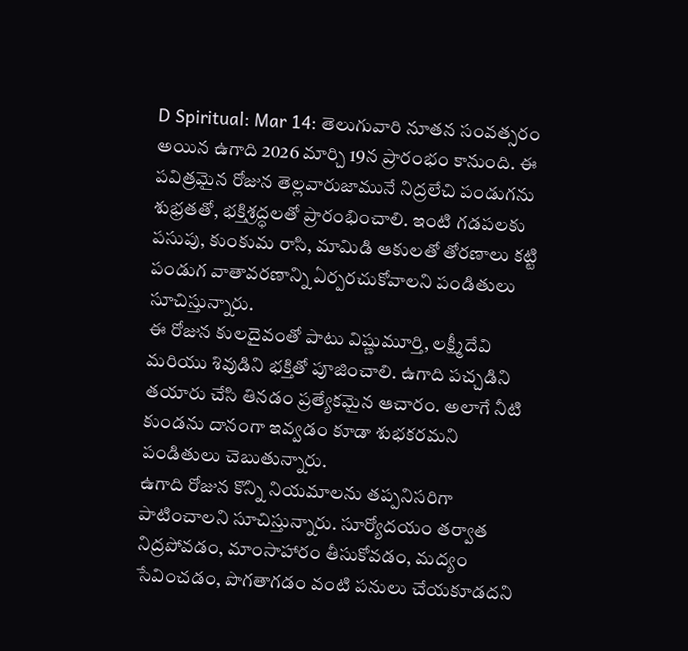D Spiritual: Mar 14: తెలుగువారి నూతన సంవత్సరం అయిన ఉగాది 2026 మార్చి 19న ప్రారంభం కానుంది. ఈ పవిత్రమైన రోజున తెల్లవారుజామునే నిద్రలేచి పండుగను శుభ్రతతో, భక్తిశ్రద్ధలతో ప్రారంభించాలి. ఇంటి గడపలకు పసుపు, కుంకుమ రాసి, మామిడి ఆకులతో తోరణాలు కట్టి పండుగ వాతావరణాన్ని ఏర్పరచుకోవాలని పండితులు సూచిస్తున్నారు.
ఈ రోజున కులదైవంతో పాటు విష్ణుమూర్తి, లక్ష్మీదేవి మరియు శివుడిని భక్తితో పూజించాలి. ఉగాది పచ్చడిని తయారు చేసి తినడం ప్రత్యేకమైన ఆచారం. అలాగే నీటి కుండను దానంగా ఇవ్వడం కూడా శుభకరమని పండితులు చెబుతున్నారు.
ఉగాది రోజున కొన్ని నియమాలను తప్పనిసరిగా పాటించాలని సూచిస్తున్నారు. సూర్యోదయం తర్వాత నిద్రపోవడం, మాంసాహారం తీసుకోవడం, మద్యం సేవించడం, పొగతాగడం వంటి పనులు చేయకూడదని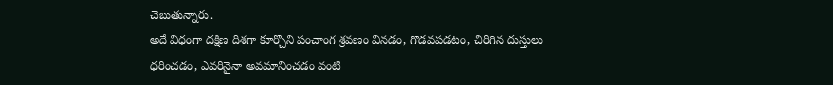చెబుతున్నారు.
అదే విధంగా దక్షిణ దిశగా కూర్చొని పంచాంగ శ్రవణం వినడం, గొడవపడటం, చిరిగిన దుస్తులు ధరించడం, ఎవరినైనా అవమానించడం వంటి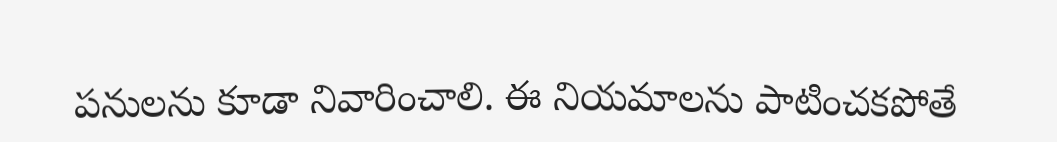పనులను కూడా నివారించాలి. ఈ నియమాలను పాటించకపోతే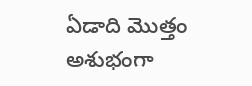ఏడాది మొత్తం అశుభంగా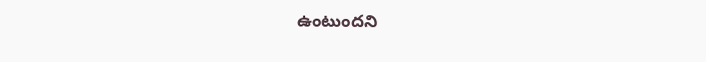ఉంటుందని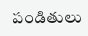పండితులు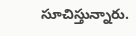సూచిస్తున్నారు.